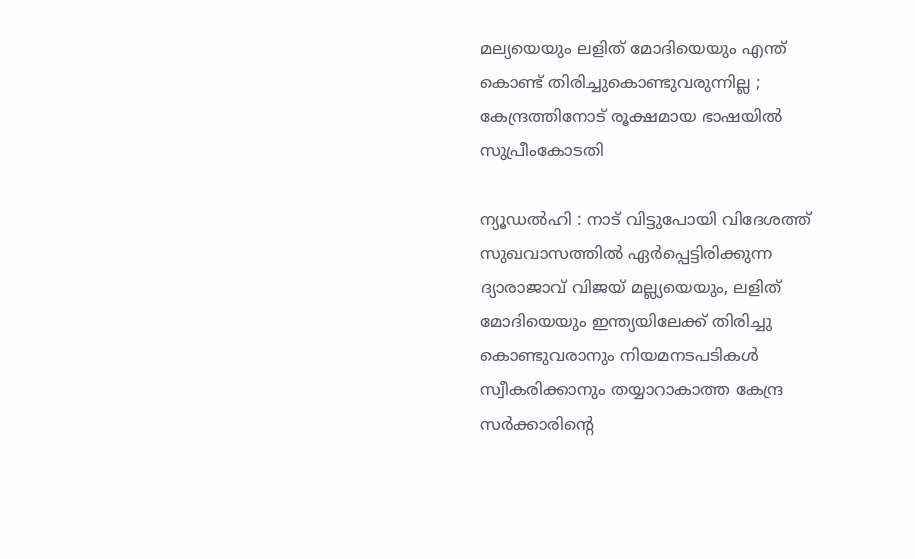മല്യയെയും ലളിത് മോദിയെയും എന്ത് കൊണ്ട് തിരിച്ചുകൊണ്ടുവരുന്നില്ല ; കേന്ദ്രത്തിനോട് രൂക്ഷമായ ഭാഷയില്‍ സുപ്രീംകോടതി

ന്യൂഡല്‍ഹി : നാട് വിട്ടുപോയി വിദേശത്ത് സുഖവാസത്തില്‍ ഏര്‍പ്പെട്ടിരിക്കുന്ന ദ്യാരാജാവ് വിജയ് മല്ല്യയെയും, ലളിത് മോദിയെയും ഇന്ത്യയിലേക്ക് തിരിച്ചു കൊണ്ടുവരാനും നിയമനടപടികള്‍ സ്വീകരിക്കാനും തയ്യാറാകാത്ത കേന്ദ്ര സര്‍ക്കാരിന്റെ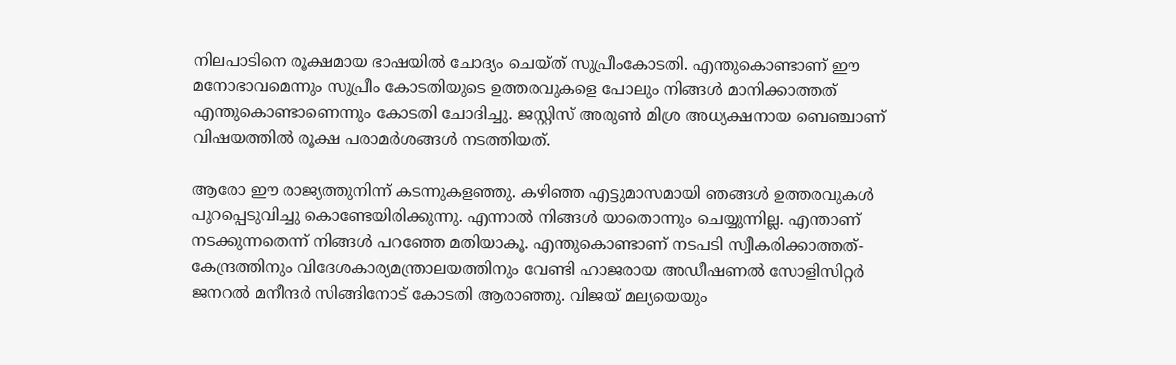നിലപാടിനെ രൂക്ഷമായ ഭാഷയില്‍ ചോദ്യം ചെയ്ത് സുപ്രീംകോടതി. എന്തുകൊണ്ടാണ് ഈ മനോഭാവമെന്നും സുപ്രീം കോടതിയുടെ ഉത്തരവുകളെ പോലും നിങ്ങള്‍ മാനിക്കാത്തത് എന്തുകൊണ്ടാണെന്നും കോടതി ചോദിച്ചു. ജസ്റ്റിസ് അരുണ്‍ മിശ്ര അധ്യക്ഷനായ ബെഞ്ചാണ് വിഷയത്തില്‍ രൂക്ഷ പരാമര്‍ശങ്ങള്‍ നടത്തിയത്.

ആരോ ഈ രാജ്യത്തുനിന്ന് കടന്നുകളഞ്ഞു. കഴിഞ്ഞ എട്ടുമാസമായി ഞങ്ങള്‍ ഉത്തരവുകള്‍ പുറപ്പെടുവിച്ചു കൊണ്ടേയിരിക്കുന്നു. എന്നാല്‍ നിങ്ങള്‍ യാതൊന്നും ചെയ്യുന്നില്ല. എന്താണ് നടക്കുന്നതെന്ന് നിങ്ങള്‍ പറഞ്ഞേ മതിയാകൂ. എന്തുകൊണ്ടാണ് നടപടി സ്വീകരിക്കാത്തത്- കേന്ദ്രത്തിനും വിദേശകാര്യമന്ത്രാലയത്തിനും വേണ്ടി ഹാജരായ അഡീഷണല്‍ സോളിസിറ്റര്‍ ജനറല്‍ മനീന്ദര്‍ സിങ്ങിനോട് കോടതി ആരാഞ്ഞു. വിജയ് മല്യയെയും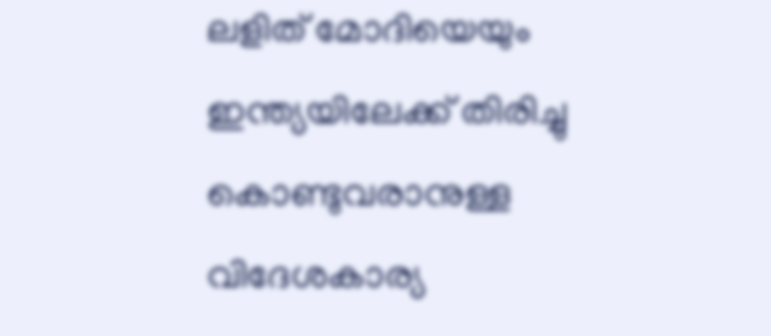ലളിത് മോദിയെയും ഇന്ത്യയിലേക്ക് തിരിച്ചു കൊണ്ടുവരാനുള്ള വിദേശകാര്യ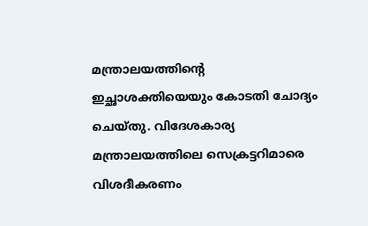മന്ത്രാലയത്തിന്റെ ഇച്ഛാശക്തിയെയും കോടതി ചോദ്യം ചെയ്തു. വിദേശകാര്യ മന്ത്രാലയത്തിലെ സെക്രട്ടറിമാരെ വിശദീകരണം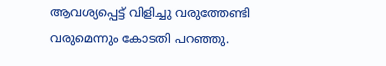ആവശ്യപ്പെട്ട് വിളിച്ചു വരുത്തേണ്ടി വരുമെന്നും കോടതി പറഞ്ഞു.